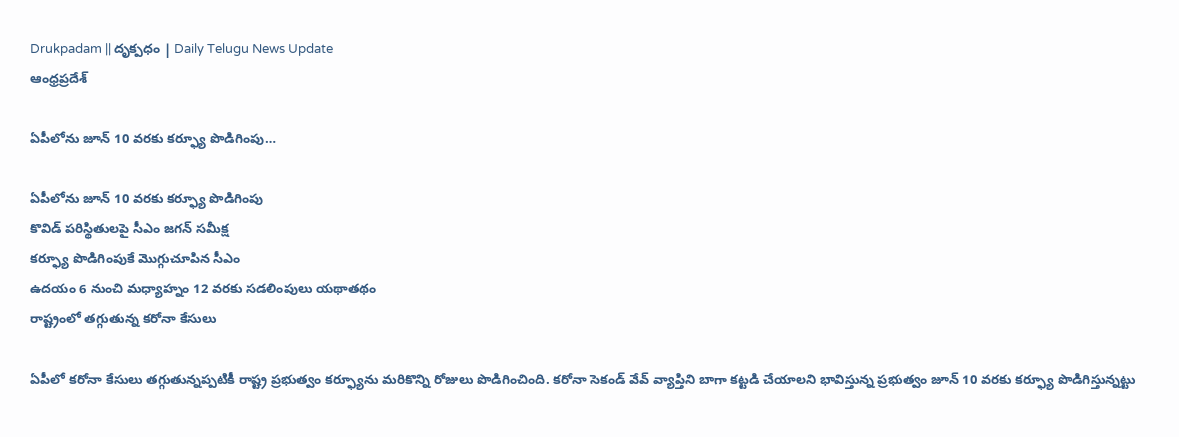Drukpadam || దృక్పధం | Daily Telugu News Update
ఆంధ్రప్రదేశ్

ఏపీలోను జూన్ 10 వరకు కర్ఫ్యూ పొడిగింపు…

ఏపీలోను జూన్ 10 వరకు కర్ఫ్యూ పొడిగింపు
కొవిడ్ పరిస్థితులపై సీఎం జగన్ సమీక్ష
కర్ఫ్యూ పొడిగింపుకే మొగ్గుచూపిన సీఎం
ఉదయం 6 నుంచి మధ్యాహ్నం 12 వరకు సడలింపులు యథాతథం
రాష్ట్రంలో తగ్గుతున్న కరోనా కేసులు

ఏపీలో కరోనా కేసులు తగ్గుతున్నప్పటికీ రాష్ట్ర ప్రభుత్వం కర్ఫ్యూను మరికొన్ని రోజులు పొడిగించింది. కరోనా సెకండ్ వేవ్ వ్యాప్తిని బాగా కట్టడి చేయాలని భావిస్తున్న ప్రభుత్వం జూన్ 10 వరకు కర్ఫ్యూ పొడిగిస్తున్నట్టు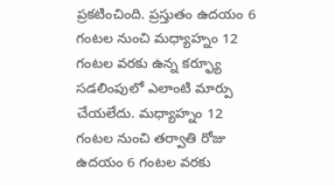ప్రకటించింది. ప్రస్తుతం ఉదయం 6 గంటల నుంచి మధ్యాహ్నం 12 గంటల వరకు ఉన్న కర్ఫ్యూ సడలింపులో ఎలాంటి మార్పు చేయలేదు. మధ్యాహ్నం 12 గంటల నుంచి తర్వాతి రోజు ఉదయం 6 గంటల వరకు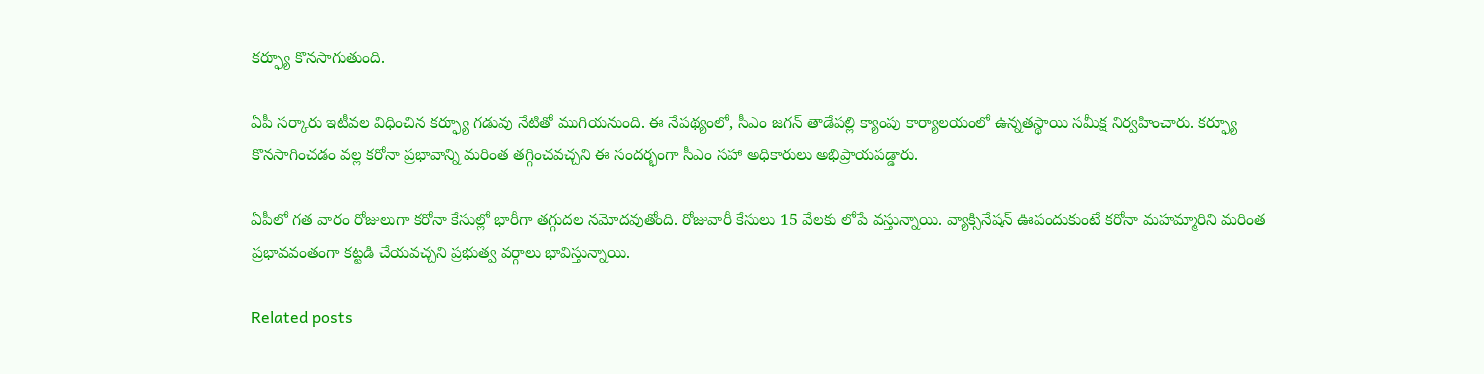కర్ఫ్యూ కొనసాగుతుంది.

ఏపీ సర్కారు ఇటీవల విధించిన కర్ఫ్యూ గడువు నేటితో ముగియనుంది. ఈ నేపథ్యంలో, సీఎం జగన్ తాడేపల్లి క్యాంపు కార్యాలయంలో ఉన్నతస్థాయి సమీక్ష నిర్వహించారు. కర్ఫ్యూ కొనసాగించడం వల్ల కరోనా ప్రభావాన్ని మరింత తగ్గించవచ్చని ఈ సందర్భంగా సీఎం సహా అధికారులు అభిప్రాయపడ్డారు.

ఏపీలో గత వారం రోజులుగా కరోనా కేసుల్లో భారీగా తగ్గుదల నమోదవుతోంది. రోజువారీ కేసులు 15 వేలకు లోపే వస్తున్నాయి. వ్యాక్సినేషన్ ఊపందుకుంటే కరోనా మహమ్మారిని మరింత ప్రభావవంతంగా కట్టడి చేయవచ్చని ప్రభుత్వ వర్గాలు భావిస్తున్నాయి.

Related posts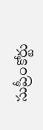సుప్రీంకోర్టు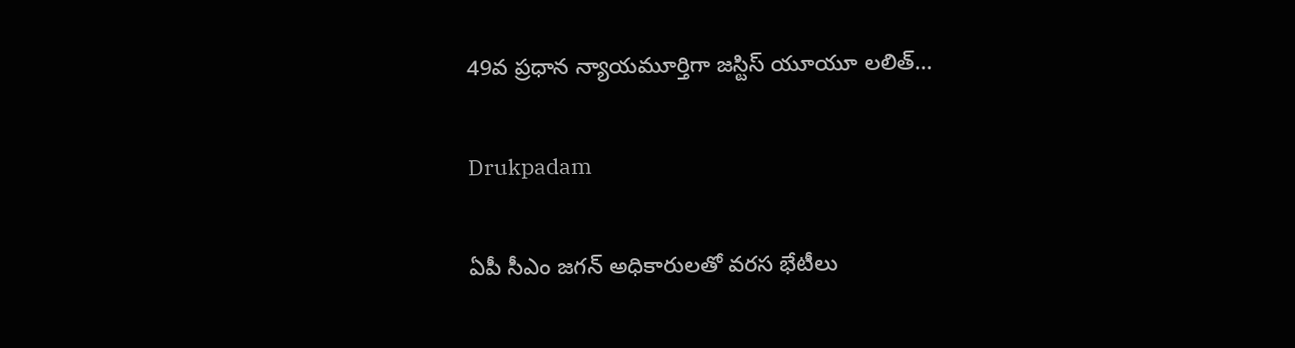49వ ప్రధాన న్యాయమూర్తిగా జస్టిస్ యూయూ లలిత్…

Drukpadam

ఏపీ సీఎం జగన్ అధికారులతో వరస భేటీలు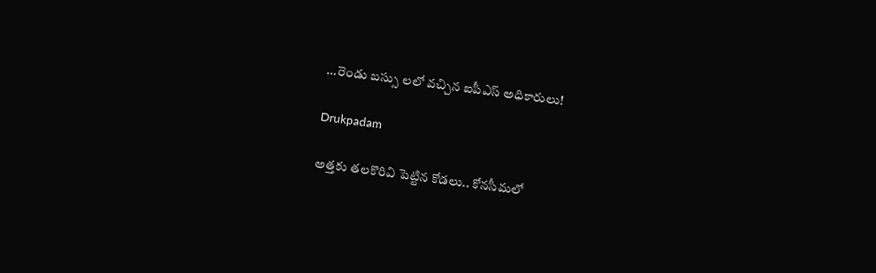…రెండు బస్సు లలో వచ్చిన ఐపీఎస్ అధికారులు!

Drukpadam

అత్తకు తలకొరివి పెట్టిన కోడలు.. కోనసీమలో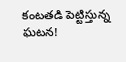కంటతడి పెట్టిస్తున్న ఘటన!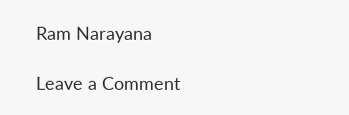Ram Narayana

Leave a Comment